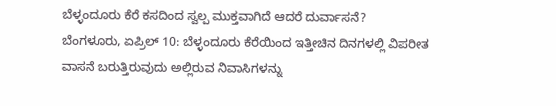ಬೆಳ್ಳಂದೂರು ಕೆರೆ ಕಸದಿಂದ ಸ್ವಲ್ಪ ಮುಕ್ತವಾಗಿದೆ ಆದರೆ ದುರ್ವಾಸನೆ?
ಬೆಂಗಳೂರು, ಏಪ್ರಿಲ್ 10: ಬೆಳ್ಳಂದೂರು ಕೆರೆಯಿಂದ ಇತ್ತೀಚಿನ ದಿನಗಳಲ್ಲಿ ವಿಪರೀತ ವಾಸನೆ ಬರುತ್ತಿರುವುದು ಅಲ್ಲಿರುವ ನಿವಾಸಿಗಳನ್ನು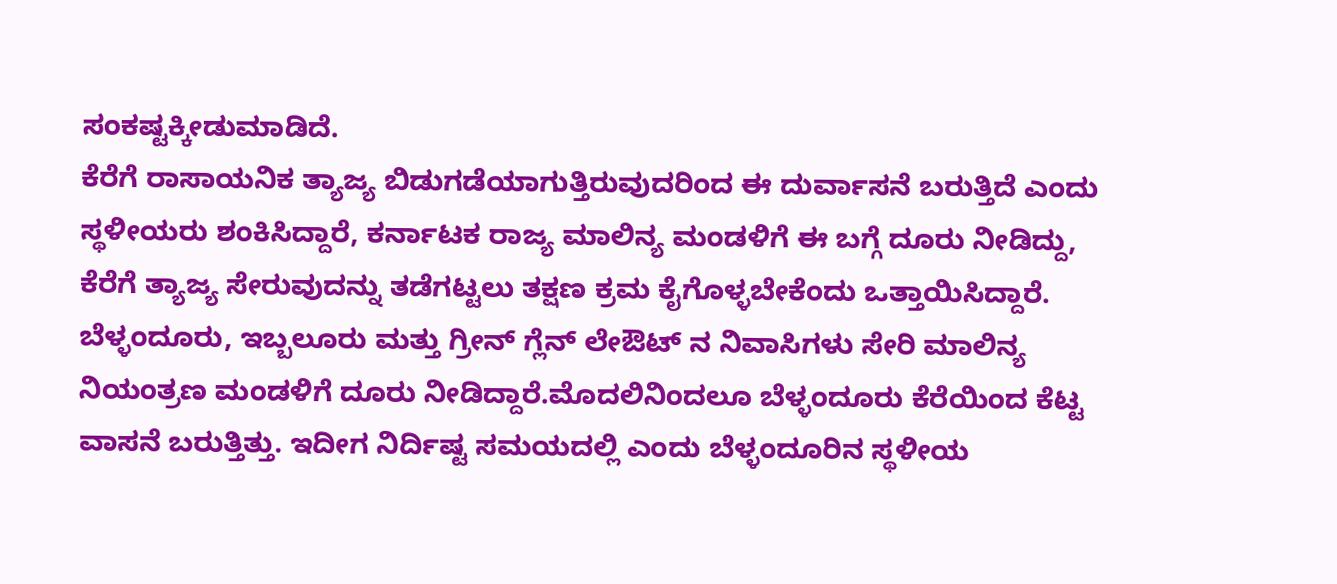ಸಂಕಷ್ಟಕ್ಕೀಡುಮಾಡಿದೆ.
ಕೆರೆಗೆ ರಾಸಾಯನಿಕ ತ್ಯಾಜ್ಯ ಬಿಡುಗಡೆಯಾಗುತ್ತಿರುವುದರಿಂದ ಈ ದುರ್ವಾಸನೆ ಬರುತ್ತಿದೆ ಎಂದು ಸ್ಥಳೀಯರು ಶಂಕಿಸಿದ್ದಾರೆ, ಕರ್ನಾಟಕ ರಾಜ್ಯ ಮಾಲಿನ್ಯ ಮಂಡಳಿಗೆ ಈ ಬಗ್ಗೆ ದೂರು ನೀಡಿದ್ದು, ಕೆರೆಗೆ ತ್ಯಾಜ್ಯ ಸೇರುವುದನ್ನು ತಡೆಗಟ್ಟಲು ತಕ್ಷಣ ಕ್ರಮ ಕೈಗೊಳ್ಳಬೇಕೆಂದು ಒತ್ತಾಯಿಸಿದ್ದಾರೆ.
ಬೆಳ್ಳಂದೂರು, ಇಬ್ಬಲೂರು ಮತ್ತು ಗ್ರೀನ್ ಗ್ಲೆನ್ ಲೇಔಟ್ ನ ನಿವಾಸಿಗಳು ಸೇರಿ ಮಾಲಿನ್ಯ ನಿಯಂತ್ರಣ ಮಂಡಳಿಗೆ ದೂರು ನೀಡಿದ್ದಾರೆ.ಮೊದಲಿನಿಂದಲೂ ಬೆಳ್ಳಂದೂರು ಕೆರೆಯಿಂದ ಕೆಟ್ಟ ವಾಸನೆ ಬರುತ್ತಿತ್ತು. ಇದೀಗ ನಿರ್ದಿಷ್ಟ ಸಮಯದಲ್ಲಿ ಎಂದು ಬೆಳ್ಳಂದೂರಿನ ಸ್ಥಳೀಯ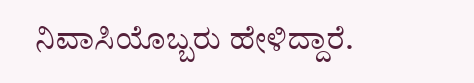ನಿವಾಸಿಯೊಬ್ಬರು ಹೇಳಿದ್ದಾರೆ.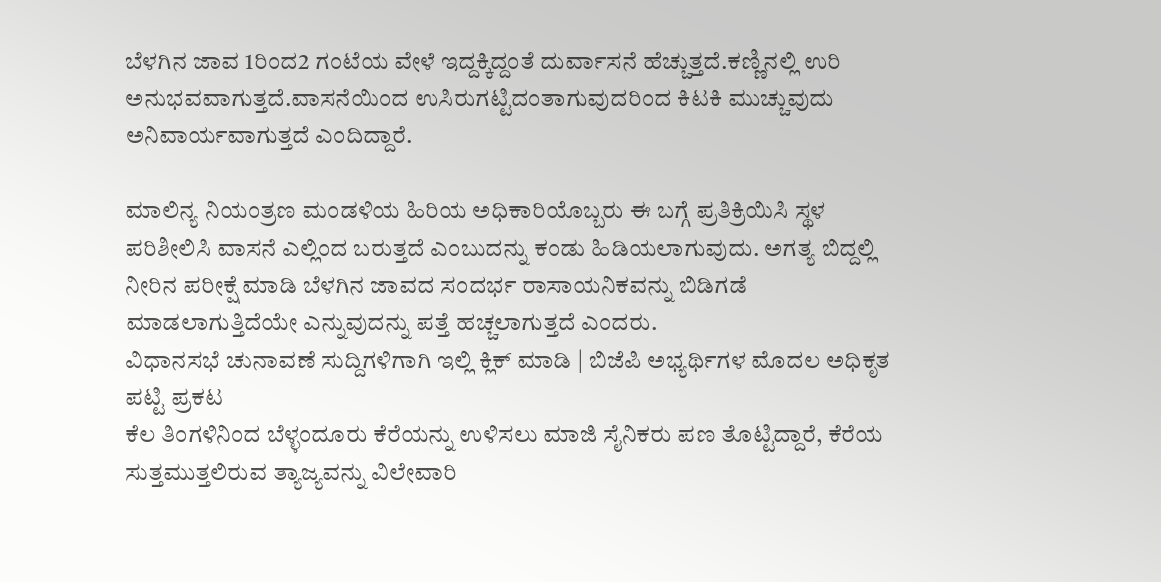ಬೆಳಗಿನ ಜಾವ 1ರಿಂದ2 ಗಂಟೆಯ ವೇಳೆ ಇದ್ದಕ್ಕಿದ್ದಂತೆ ದುರ್ವಾಸನೆ ಹೆಚ್ಚುತ್ತದೆ.ಕಣ್ಣಿನಲ್ಲಿ ಉರಿ ಅನುಭವವಾಗುತ್ತದೆ.ವಾಸನೆಯಿಂದ ಉಸಿರುಗಟ್ಟಿದಂತಾಗುವುದರಿಂದ ಕಿಟಕಿ ಮುಚ್ಚುವುದು ಅನಿವಾರ್ಯವಾಗುತ್ತದೆ ಎಂದಿದ್ದಾರೆ.

ಮಾಲಿನ್ಯ ನಿಯಂತ್ರಣ ಮಂಡಳಿಯ ಹಿರಿಯ ಅಧಿಕಾರಿಯೊಬ್ಬರು ಈ ಬಗ್ಗೆ ಪ್ರತಿಕ್ರಿಯಿಸಿ ಸ್ಥಳ ಪರಿಶೀಲಿಸಿ ವಾಸನೆ ಎಲ್ಲಿಂದ ಬರುತ್ತದೆ ಎಂಬುದನ್ನು ಕಂಡು ಹಿಡಿಯಲಾಗುವುದು. ಅಗತ್ಯ ಬಿದ್ದಲ್ಲಿ ನೀರಿನ ಪರೀಕ್ಷೆ ಮಾಡಿ ಬೆಳಗಿನ ಜಾವದ ಸಂದರ್ಭ ರಾಸಾಯನಿಕವನ್ನು ಬಿಡಿಗಡೆ ಮಾಡಲಾಗುತ್ತಿದೆಯೇ ಎನ್ನುವುದನ್ನು ಪತ್ತೆ ಹಚ್ಚಲಾಗುತ್ತದೆ ಎಂದರು.
ವಿಧಾನಸಭೆ ಚುನಾವಣೆ ಸುದ್ದಿಗಳಿಗಾಗಿ ಇಲ್ಲಿ ಕ್ಲಿಕ್ ಮಾಡಿ | ಬಿಜೆಪಿ ಅಭ್ಯರ್ಥಿಗಳ ಮೊದಲ ಅಧಿಕೃತ ಪಟ್ಟಿ ಪ್ರಕಟ
ಕೆಲ ತಿಂಗಳಿನಿಂದ ಬೆಳ್ಳಂದೂರು ಕೆರೆಯನ್ನು ಉಳಿಸಲು ಮಾಜಿ ಸೈನಿಕರು ಪಣ ತೊಟ್ಟಿದ್ದಾರೆ, ಕೆರೆಯ ಸುತ್ತಮುತ್ತಲಿರುವ ತ್ಯಾಜ್ಯವನ್ನು ವಿಲೇವಾರಿ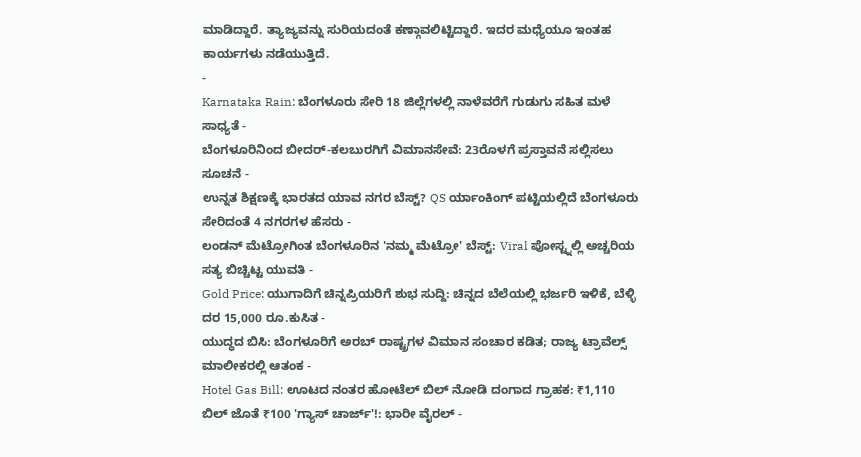ಮಾಡಿದ್ದಾರೆ. ತ್ಯಾಜ್ಯವನ್ನು ಸುರಿಯದಂತೆ ಕಣ್ಗಾವಲಿಟ್ಟಿದ್ದಾರೆ. ಇದರ ಮಧ್ಯೆಯೂ ಇಂತಹ ಕಾರ್ಯಗಳು ನಡೆಯುತ್ತಿದೆ.
-
Karnataka Rain: ಬೆಂಗಳೂರು ಸೇರಿ 18 ಜಿಲ್ಲೆಗಳಲ್ಲಿ ನಾಳೆವರೆಗೆ ಗುಡುಗು ಸಹಿತ ಮಳೆ ಸಾಧ್ಯತೆ -
ಬೆಂಗಳೂರಿನಿಂದ ಬೀದರ್-ಕಲಬುರಗಿಗೆ ವಿಮಾನಸೇವೆ: 23ರೊಳಗೆ ಪ್ರಸ್ತಾವನೆ ಸಲ್ಲಿಸಲು ಸೂಚನೆ -
ಉನ್ನತ ಶಿಕ್ಷಣಕ್ಕೆ ಭಾರತದ ಯಾವ ನಗರ ಬೆಸ್ಟ್? QS ರ್ಯಾಂಕಿಂಗ್ ಪಟ್ಟಿಯಲ್ಲಿದೆ ಬೆಂಗಳೂರು ಸೇರಿದಂತೆ 4 ನಗರಗಳ ಹೆಸರು -
ಲಂಡನ್ ಮೆಟ್ರೋಗಿಂತ ಬೆಂಗಳೂರಿನ 'ನಮ್ಮ ಮೆಟ್ರೋ' ಬೆಸ್ಟ್: Viral ಪೋಸ್ಟ್ನಲ್ಲಿ ಅಚ್ಚರಿಯ ಸತ್ಯ ಬಿಚ್ಚಿಟ್ಟ ಯುವತಿ -
Gold Price: ಯುಗಾದಿಗೆ ಚಿನ್ನಪ್ರಿಯರಿಗೆ ಶುಭ ಸುದ್ದಿ: ಚಿನ್ನದ ಬೆಲೆಯಲ್ಲಿ ಭರ್ಜರಿ ಇಳಿಕೆ, ಬೆಳ್ಳಿ ದರ 15,000 ರೂ.ಕುಸಿತ -
ಯುದ್ಧದ ಬಿಸಿ: ಬೆಂಗಳೂರಿಗೆ ಅರಬ್ ರಾಷ್ಟ್ರಗಳ ವಿಮಾನ ಸಂಚಾರ ಕಡಿತ; ರಾಜ್ಯ ಟ್ರಾವೆಲ್ಸ್ ಮಾಲೀಕರಲ್ಲಿ ಆತಂಕ -
Hotel Gas Bill: ಊಟದ ನಂತರ ಹೋಟೆಲ್ ಬಿಲ್ ನೋಡಿ ದಂಗಾದ ಗ್ರಾಹಕ: ₹1,110 ಬಿಲ್ ಜೊತೆ ₹100 'ಗ್ಯಾಸ್ ಚಾರ್ಜ್'!: ಭಾರೀ ವೈರಲ್ -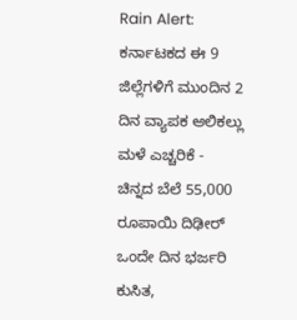Rain Alert: ಕರ್ನಾಟಕದ ಈ 9 ಜಿಲ್ಲೆಗಳಿಗೆ ಮುಂದಿನ 2 ದಿನ ವ್ಯಾಪಕ ಆಲಿಕಲ್ಲು ಮಳೆ ಎಚ್ಚರಿಕೆ -
ಚಿನ್ನದ ಬೆಲೆ 55,000 ರೂಪಾಯಿ ದಿಢೀರ್ ಒಂದೇ ದಿನ ಭರ್ಜರಿ ಕುಸಿತ,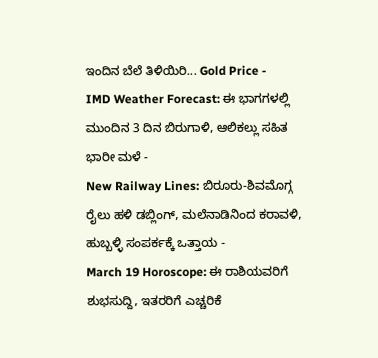ಇಂದಿನ ಬೆಲೆ ತಿಳಿಯಿರಿ... Gold Price -
IMD Weather Forecast: ಈ ಭಾಗಗಳಲ್ಲಿ ಮುಂದಿನ 3 ದಿನ ಬಿರುಗಾಳಿ, ಆಲಿಕಲ್ಲು ಸಹಿತ ಭಾರೀ ಮಳೆ -
New Railway Lines: ಬಿರೂರು-ಶಿವಮೊಗ್ಗ ರೈಲು ಹಳಿ ಡಬ್ಲಿಂಗ್, ಮಲೆನಾಡಿನಿಂದ ಕರಾವಳಿ, ಹುಬ್ಬಳ್ಳಿ ಸಂಪರ್ಕಕ್ಕೆ ಒತ್ತಾಯ -
March 19 Horoscope: ಈ ರಾಶಿಯವರಿಗೆ ಶುಭಸುದ್ದಿ, ಇತರರಿಗೆ ಎಚ್ಚರಿಕೆ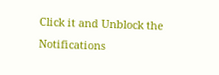Click it and Unblock the Notifications